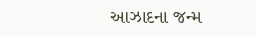આઝાદના જન્મ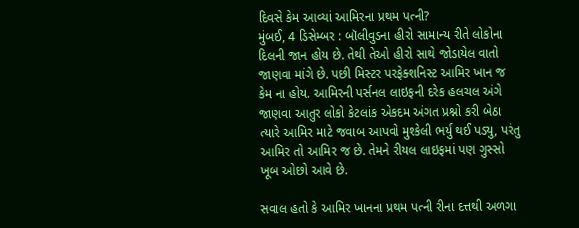દિવસે કેમ આવ્યાં આમિરના પ્રથમ પત્ની?
મુંબઈ, 4 ડિસેમ્બર : બૉલીવુડના હીરો સામાન્ય રીતે લોકોના દિલની જાન હોય છે. તેથી તેઓ હીરો સાથે જોડાયેલ વાતો જાણવા માંગે છે. પછી મિસ્ટર પરફેક્શનિસ્ટ આમિર ખાન જ કેમ ના હોય. આમિરની પર્સનલ લાઇફની દરેક હલચલ અંગે જાણવા આતુર લોકો કેટલાંક એકદમ અંગત પ્રશ્નો કરી બેઠા ત્યારે આમિર માટે જવાબ આપવો મુશ્કેલી ભર્યુ થઈ પડ્યુ, પરંતુ આમિર તો આમિર જ છે. તેમને રીયલ લાઇફમાં પણ ગુસ્સો ખૂબ ઓછો આવે છે.

સવાલ હતો કે આમિર ખાનના પ્રથમ પત્ની રીના દત્તથી અળગા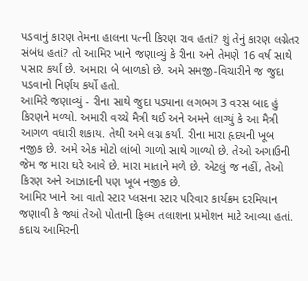પડવાનું કારણ તેમના હાલના પત્ની કિરણ રાવ હતાં? શું તેનું કારણ લગ્નેતર સંબંધ હતાં? તો આમિર ખાને જણાવ્યું કે રીના અને તેમણે 16 વર્ષ સાથે પસાર કર્યાં છે. અમારા બે બાળકો છે. અમે સમજી-વિચારીને જ જુદા પડવાનો નિર્ણય કર્યો હતો.
આમિરે જણાવ્યું - રીના સાથે જુદા પડ્યાના લગભગ 3 વરસ બાદ હું કિરણને મળ્યો. અમારી વચ્ચે મૈત્રી થઈ અને અમને લાગ્યું કે આ મૈત્રી આગળ વધારી શકાય. તેથી અમે લગ્ન કર્યાં. રીના મારા હૃદયની ખૂબ નજીક છે. અમે એક મોટો લાંબો ગાળો સાથે ગાળ્યો છે. તેઓ અગાઉની જેમ જ મારા ઘરે આવે છે. મારા માતાને મળે છે. એટલું જ નહીં, તેઓ કિરણ અને આઝાદની પણ ખૂબ નજીક છે.
આમિર ખાને આ વાતો સ્ટાર પ્લસના સ્ટાર પરિવાર કાર્યક્રમ દરમિયાન જણાવી કે જ્યાં તેઓ પોતાની ફિલ્મ તલાશના પ્રમોશન માટે આવ્યા હતાં.
કદાચ આમિરની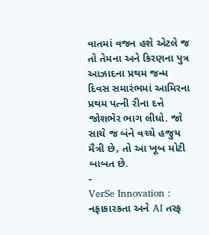વાતમાં વજન હશે એટલે જ તો તેમના અને કિરણના પુત્ર આઝાદના પ્રથમ જન્મ દિવસ સમારંભમાં આમિરના પ્રથમ પત્ની રીના દત્તે જોશભેર ભાગ લીધો. જો સાચે જ બંને વચ્ચે હજુય મૈત્રી છે, તો આ ખૂબ મોટી બાબત છે.
-
VerSe Innovation : નફાકારકતા અને AI તરફ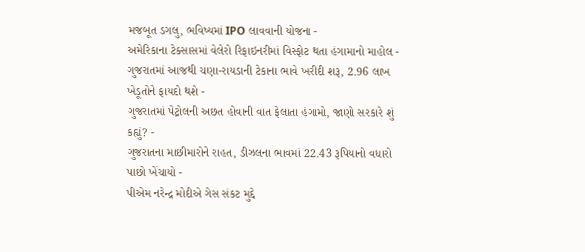મજબૂત ડગલુ, ભવિષ્યમાં IPO લાવવાની યોજના -
અમેરિકાના ટેક્સાસમાં વેલેરો રિફાઇનરીમાં વિસ્ફોટ થતા હંગામાનો માહોલ -
ગુજરાતમાં આજથી ચણા-રાયડાની ટેકાના ભાવે ખરીદી શરૂ, 2.96 લાખ ખેડૂતોને ફાયદો થશે -
ગુજરાતમાં પેટ્રોલની અછત હોવાની વાત ફેલાતા હંગામો, જાણો સરકારે શું કહ્યું? -
ગુજરાતના માછીમારોને રાહત, ડીઝલના ભાવમાં 22.43 રૂપિયાનો વધારો પાછો ખેંચાયો -
પીએમ નરેન્દ્ર મોદીએ ગેસ સંકટ મુદ્દે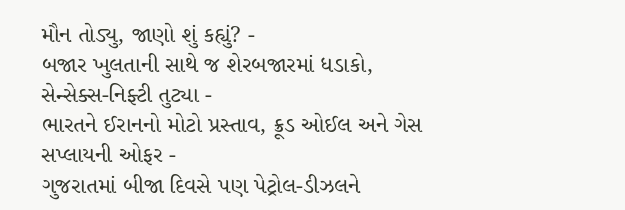મૌન તોડ્યુ, જાણો શું કહ્યું? -
બજાર ખુલતાની સાથે જ શેરબજારમાં ધડાકો, સેન્સેક્સ-નિફ્ટી તુટ્યા -
ભારતને ઈરાનનો મોટો પ્રસ્તાવ, ક્રૂડ ઓઈલ અને ગેસ સપ્લાયની ઓફર -
ગુજરાતમાં બીજા દિવસે પણ પેટ્રોલ-ડીઝલને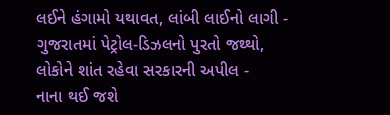લઈને હંગામો યથાવત, લાંબી લાઈનો લાગી -
ગુજરાતમાં પેટ્રોલ-ડિઝલનો પુરતો જથ્થો, લોકોને શાંત રહેવા સરકારની અપીલ -
નાના થઈ જશે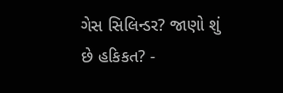ગેસ સિલિન્ડર? જાણો શું છે હકિકત? -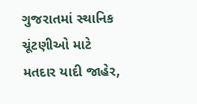ગુજરાતમાં સ્થાનિક ચૂંટણીઓ માટે મતદાર યાદી જાહેર,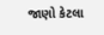જાણો કેટલા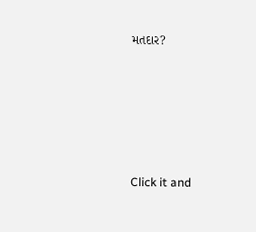મતદાર?






Click it and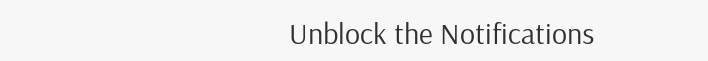Unblock the Notifications